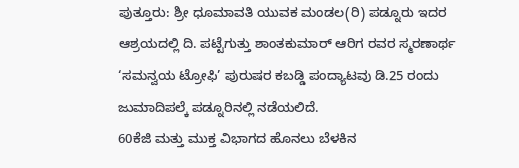ಪುತ್ತೂರು: ಶ್ರೀ ಧೂಮಾವತಿ ಯುವಕ ಮಂಡಲ(ರಿ) ಪಡ್ನೂರು ಇದರ ಆಶ್ರಯದಲ್ಲಿ ದಿ. ಪಟ್ಟೆಗುತ್ತು ಶಾಂತಕುಮಾರ್ ಆರಿಗ ರವರ ಸ್ಮರಣಾರ್ಥ ‘ಸಮನ್ವಯ ಟ್ರೋಫಿ’ ಪುರುಷರ ಕಬಡ್ಡಿ ಪಂದ್ಯಾಟವು ಡಿ.25 ರಂದು ಜುಮಾದಿಪಲ್ಕೆ ಪಡ್ನೂರಿನಲ್ಲಿ ನಡೆಯಲಿದೆ.
60ಕೆಜಿ ಮತ್ತು ಮುಕ್ತ ವಿಭಾಗದ ಹೊನಲು ಬೆಳಕಿನ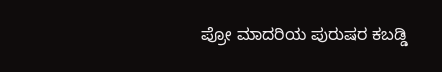ಪ್ರೋ ಮಾದರಿಯ ಪುರುಷರ ಕಬಡ್ಡಿ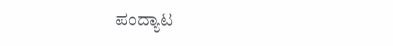ಪಂದ್ಯಾಟ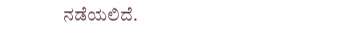ನಡೆಯಲಿದೆ.